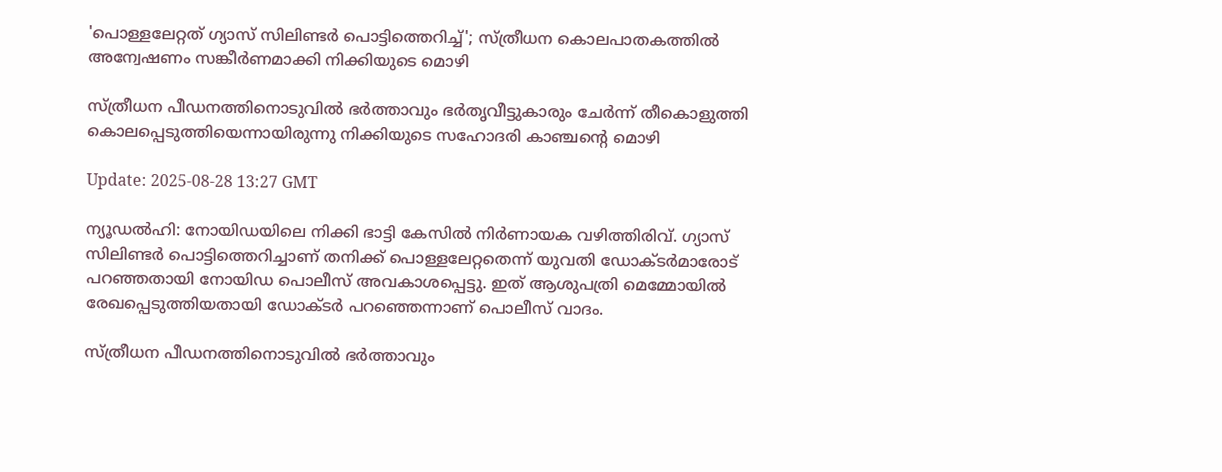'പൊള്ളലേറ്റത് ഗ്യാസ് സിലിണ്ടർ പൊട്ടിത്തെറിച്ച്'; സ്ത്രീധന കൊലപാതകത്തിൽ അന്വേഷണം സങ്കീർണമാക്കി നിക്കിയുടെ മൊഴി

സ്ത്രീധന പീഡനത്തിനൊടുവിൽ ഭർത്താവും ഭർതൃവീട്ടുകാരും ചേർന്ന് തീകൊളുത്തി കൊലപ്പെടുത്തിയെന്നായിരുന്നു നിക്കിയുടെ സഹോദരി കാഞ്ചന്റെ മൊഴി

Update: 2025-08-28 13:27 GMT

ന്യൂഡൽഹി: നോയിഡയിലെ നിക്കി ഭാട്ടി കേസിൽ നിർണായക വഴിത്തിരിവ്. ഗ്യാസ് സിലിണ്ടർ പൊട്ടിത്തെറിച്ചാണ് തനിക്ക് പൊള്ളലേറ്റതെന്ന് യുവതി ഡോക്ടർമാരോട് പറഞ്ഞതായി നോയിഡ പൊലീസ് അവകാശപ്പെട്ടു. ഇത് ആശുപത്രി മെമ്മോയിൽ രേഖപ്പെടുത്തിയതായി ഡോക്ടർ പറഞ്ഞെന്നാണ് പൊലീസ് വാദം.

സ്ത്രീധന പീഡനത്തിനൊടുവിൽ ഭർത്താവും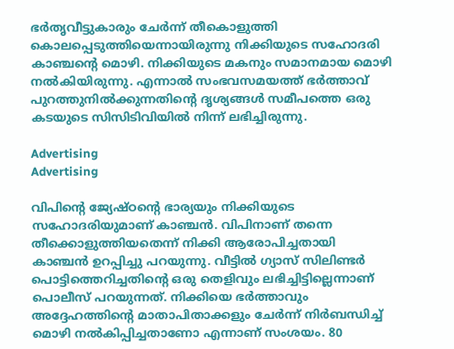ഭർതൃവീട്ടുകാരും ചേർന്ന് തീകൊളുത്തി കൊലപ്പെടുത്തിയെന്നായിരുന്നു നിക്കിയുടെ സഹോദരി കാഞ്ചന്റെ മൊഴി. നിക്കിയുടെ മകനും സമാനമായ മൊഴി നൽകിയിരുന്നു. എന്നാൽ സംഭവസമയത്ത് ഭർത്താവ് പുറത്തുനിൽക്കുന്നതിന്റെ ദൃശ്യങ്ങൾ സമീപത്തെ ഒരു കടയുടെ സിസിടിവിയിൽ നിന്ന് ലഭിച്ചിരുന്നു.

Advertising
Advertising

വിപിന്റെ ജ്യേഷ്ഠന്റെ ഭാര്യയും നിക്കിയുടെ സഹോദരിയുമാണ് കാഞ്ചൻ. വിപിനാണ് തന്നെ തീക്കൊളുത്തിയതെന്ന് നിക്കി ആരോപിച്ചതായി കാഞ്ചൻ ഉറപ്പിച്ചു പറയുന്നു. വീട്ടിൽ ഗ്യാസ് സിലിണ്ടർ പൊട്ടിത്തെറിച്ചതിന്റെ ഒരു തെളിവും ലഭിച്ചിട്ടില്ലെന്നാണ് പൊലീസ് പറയുന്നത്. നിക്കിയെ ഭർത്താവും അദ്ദേഹത്തിന്റെ മാതാപിതാക്കളും ചേർന്ന് നിർബന്ധിച്ച് മൊഴി നൽകിപ്പിച്ചതാണോ എന്നാണ് സംശയം. 80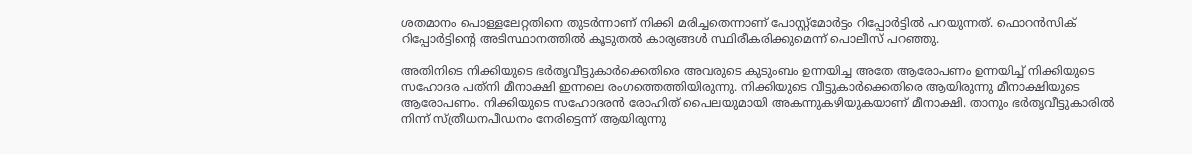ശതമാനം പൊള്ളലേറ്റതിനെ തുടർന്നാണ് നിക്കി മരിച്ചതെന്നാണ് പോസ്റ്റ്‌മോർട്ടം റിപ്പോർട്ടിൽ പറയുന്നത്. ഫൊറൻസിക് റിപ്പോർട്ടിന്റെ അടിസ്ഥാനത്തിൽ കൂടുതൽ കാര്യങ്ങൾ സ്ഥിരീകരിക്കുമെന്ന് പൊലീസ് പറഞ്ഞു.

അതിനിടെ നിക്കിയുടെ ഭർതൃവീട്ടുകാർക്കെതിരെ അവരുടെ കുടുംബം ഉന്നയിച്ച അതേ ആരോപണം ഉന്നയിച്ച് നിക്കിയുടെ സഹോദര പത്‌നി മീനാക്ഷി ഇന്നലെ രംഗത്തെത്തിയിരുന്നു. നിക്കിയുടെ വീട്ടുകാർക്കെതിരെ ആയിരുന്നു മീനാക്ഷിയുടെ ആരോപണം. നിക്കിയുടെ സഹോദരൻ രോഹിത് പൈലയുമായി അകന്നുകഴിയുകയാണ് മീനാക്ഷി. താനും ഭർതൃവീട്ടുകാരിൽ നിന്ന് സ്ത്രീധനപീഡനം നേരിട്ടെന്ന് ആയിരുന്നു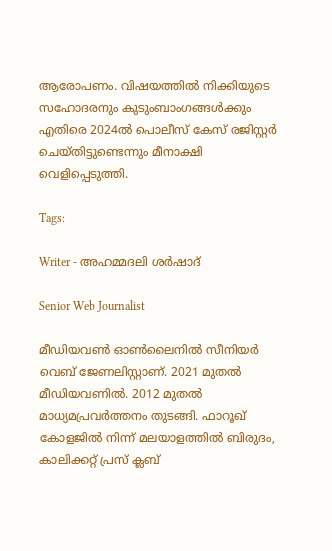ആരോപണം. വിഷയത്തിൽ നിക്കിയുടെ സഹോദരനും കുടുംബാംഗങ്ങൾക്കും എതിരെ 2024ൽ പൊലീസ് കേസ് രജിസ്റ്റർ ചെയ്തിട്ടുണ്ടെന്നും മീനാക്ഷി വെളിപ്പെടുത്തി.

Tags:

Writer - അഹമ്മദലി ശര്‍ഷാദ്

Senior Web Journalist

മീഡിയവൺ ഓൺലൈനിൽ സീനിയർ വെബ് ജേണലിസ്റ്റാണ്. 2021 മുതൽ മീഡിയവണിൽ. 2012 മുതൽ മാധ്യമപ്രവർത്തനം തുടങ്ങി. ഫാറൂഖ് കോളജിൽ നിന്ന് മലയാളത്തിൽ ബിരുദം, കാലിക്കറ്റ് പ്രസ് ക്ലബ്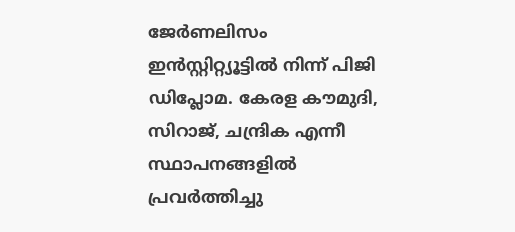ജേർണലിസം ഇൻസ്റ്റിറ്റ്യൂട്ടിൽ നിന്ന് പിജി ഡിപ്ലോമ. കേരള കൗമുദി, സിറാജ്, ചന്ദ്രിക എന്നീ സ്ഥാപനങ്ങളിൽ പ്രവർത്തിച്ചു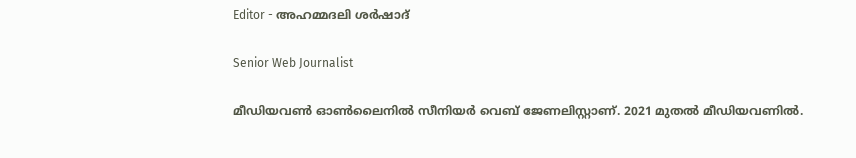Editor - അഹമ്മദലി ശര്‍ഷാദ്

Senior Web Journalist

മീഡിയവൺ ഓൺലൈനിൽ സീനിയർ വെബ് ജേണലിസ്റ്റാണ്. 2021 മുതൽ മീഡിയവണിൽ.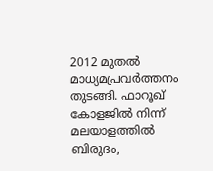2012 മുതൽ മാധ്യമപ്രവർത്തനം തുടങ്ങി. ഫാറൂഖ് കോളജിൽ നിന്ന് മലയാളത്തിൽ ബിരുദം,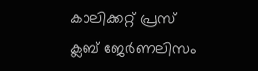കാലിക്കറ്റ് പ്രസ് ക്ലബ് ജേർണലിസം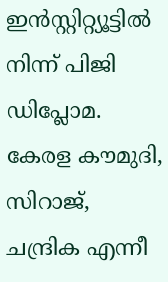ഇൻസ്റ്റിറ്റ്യൂട്ടിൽ നിന്ന് പിജി ഡിപ്ലോമ. കേരള കൗമുദി, സിറാജ്, ചന്ദ്രിക എന്നീ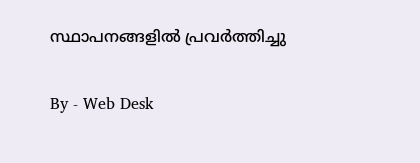സ്ഥാപനങ്ങളിൽ പ്രവർത്തിച്ചു

By - Web Desk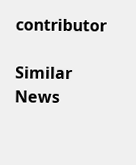contributor

Similar News